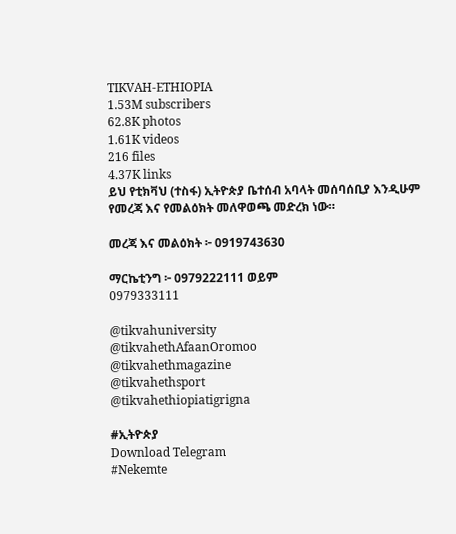TIKVAH-ETHIOPIA
1.53M subscribers
62.8K photos
1.61K videos
216 files
4.37K links
ይህ የቲክቫህ (ተስፋ) ኢትዮጵያ ቤተሰብ አባላት መሰባሰቢያ እንዲሁም የመረጃ እና የመልዕክት መለዋወጫ መድረክ ነው።

መረጃ እና መልዕክት ፦ 0919743630

ማርኬቲንግ ፦ 0979222111 ወይም
0979333111

@tikvahuniversity
@tikvahethAfaanOromoo
@tikvahethmagazine
@tikvahethsport
@tikvahethiopiatigrigna

#ኢትዮጵያ
Download Telegram
#Nekemte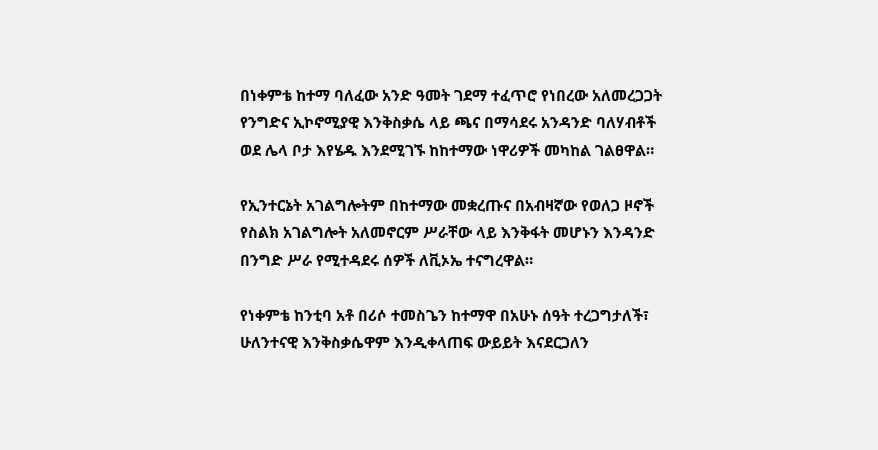በነቀምቴ ከተማ ባለፈው አንድ ዓመት ገደማ ተፈጥሮ የነበረው አለመረጋጋት የንግድና ኢኮኖሚያዊ እንቅስቃሴ ላይ ጫና በማሳደሩ አንዳንድ ባለሃብቶች ወደ ሌላ ቦታ እየሄዱ እንደሚገኙ ከከተማው ነዋሪዎች መካከል ገልፀዋል።

የኢንተርኔት አገልግሎትም በከተማው መቋረጡና በአብዛኛው የወለጋ ዞኖች የስልክ አገልግሎት አለመኖርም ሥራቸው ላይ እንቅፋት መሆኑን እንዳንድ በንግድ ሥራ የሚተዳደሩ ሰዎች ለቪኦኤ ተናግረዋል።

የነቀምቴ ከንቲባ አቶ በሪሶ ተመስጌን ከተማዋ በአሁኑ ሰዓት ተረጋግታለች፣ ሁለንተናዊ እንቅስቃሴዋም እንዲቀላጠፍ ውይይት እናደርጋለን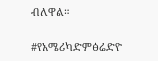ብለዋል።

#የአሜሪካድምፅሬድዮ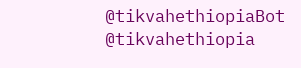@tikvahethiopiaBot @tikvahethiopia